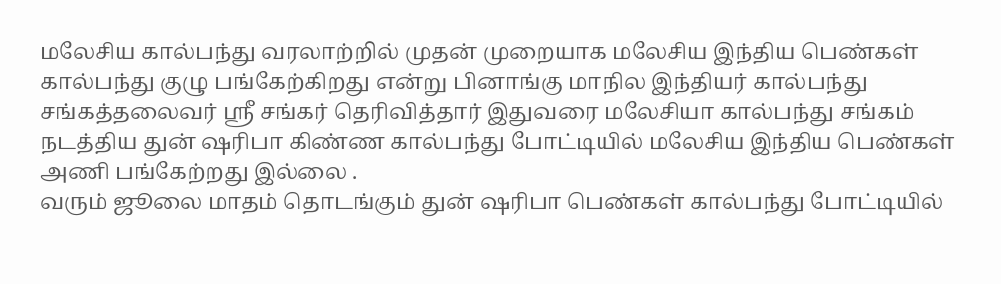மலேசிய கால்பந்து வரலாற்றில் முதன் முறையாக மலேசிய இந்திய பெண்கள் கால்பந்து குழு பங்கேற்கிறது என்று பினாங்கு மாநில இந்தியர் கால்பந்து சங்கத்தலைவர் ஸ்ரீ சங்கர் தெரிவித்தார் இதுவரை மலேசியா கால்பந்து சங்கம் நடத்திய துன் ஷரிபா கிண்ண கால்பந்து போட்டியில் மலேசிய இந்திய பெண்கள் அணி பங்கேற்றது இல்லை .
வரும் ஜூலை மாதம் தொடங்கும் துன் ஷரிபா பெண்கள் கால்பந்து போட்டியில்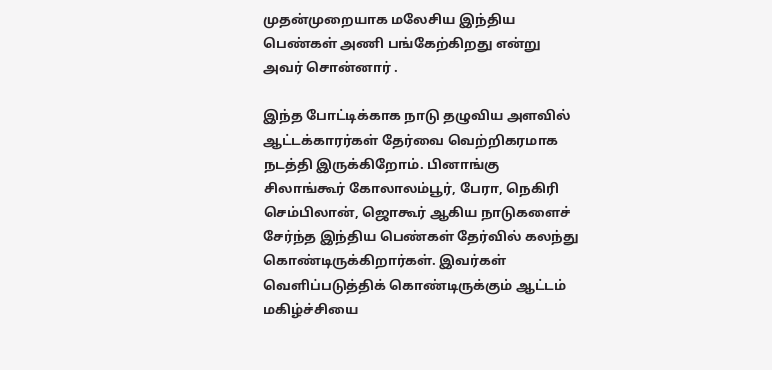முதன்முறையாக மலேசிய இந்திய பெண்கள் அணி பங்கேற்கிறது என்று அவர் சொன்னார் .

இந்த போட்டிக்காக நாடு தழுவிய அளவில் ஆட்டக்காரர்கள் தேர்வை வெற்றிகரமாக நடத்தி இருக்கிறோம். பினாங்கு சிலாங்கூர் கோலாலம்பூர், பேரா, நெகிரி செம்பிலான், ஜொகூர் ஆகிய நாடுகளைச் சேர்ந்த இந்திய பெண்கள் தேர்வில் கலந்து கொண்டிருக்கிறார்கள். இவர்கள் வெளிப்படுத்திக் கொண்டிருக்கும் ஆட்டம் மகிழ்ச்சியை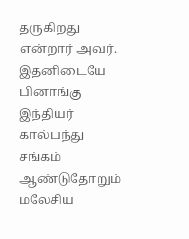தருகிறது என்றார் அவர். இதனிடையே பினாங்கு இந்தியர் கால்பந்து சங்கம் ஆண்டுதோறும் மலேசிய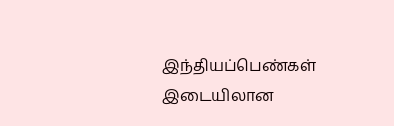இந்தியப்பெண்கள் இடையிலான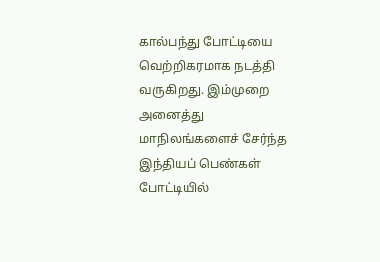கால்பந்து போட்டியை வெற்றிகரமாக நடத்தி வருகிறது. இம்முறை அனைத்து மாநிலங்களைச் சேர்ந்த இந்தியப் பெண்கள் போட்டியில்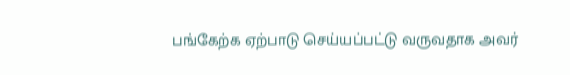பங்கேற்க ஏற்பாடு செய்யப்பட்டு வருவதாக அவர்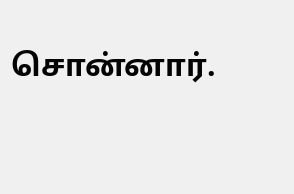சொன்னார்.